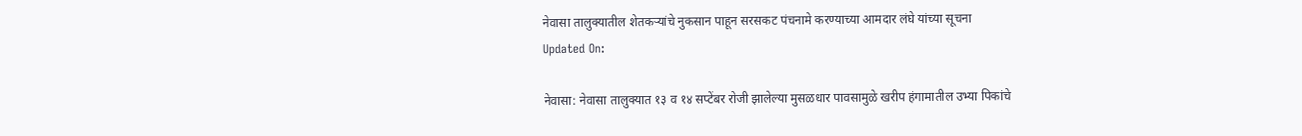नेवासा तालुक्यातील शेतकऱ्यांचे नुकसान पाहून सरसकट पंचनामे करण्याच्या आमदार लंघे यांच्या सूचना
Updated On:

नेवासा: नेवासा तालुक्यात १३ व १४ सप्टेंबर रोजी झालेल्या मुसळधार पावसामुळे खरीप हंगामातील उभ्या पिकांचे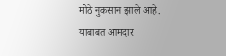मोठे नुकसान झाले आहे. याबाबत आमदार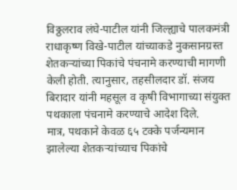विठ्ठलराव लंघे-पाटील यांनी जिल्ह्याचे पालकमंत्री राधाकृष्ण विखे-पाटील यांच्याकडे नुकसानग्रस्त शेतकऱ्यांच्या पिकांचे पंचनामे करण्याची मागणी केली होती. त्यानुसार, तहसीलदार डॉ. संजय बिरादार यांनी महसूल व कृषी विभागाच्या संयुक्त पथकाला पंचनामे करण्याचे आदेश दिले.
मात्र, पथकाने केवळ ६५ टक्के पर्जन्यमान झालेल्या शेतकऱ्यांच्याच पिकांचे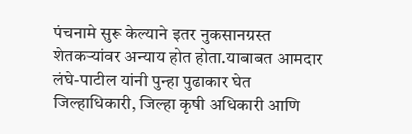पंचनामे सुरू केल्याने इतर नुकसानग्रस्त शेतकऱ्यांवर अन्याय होत होता.याबाबत आमदार लंघे-पाटील यांनी पुन्हा पुढाकार घेत जिल्हाधिकारी, जिल्हा कृषी अधिकारी आणि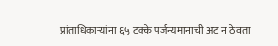प्रांताधिकाऱ्यांना ६५ टक्के पर्जन्यमानाची अट न ठेवता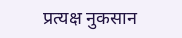प्रत्यक्ष नुकसान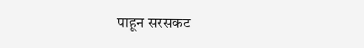पाहून सरसकट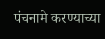पंचनामे करण्याच्या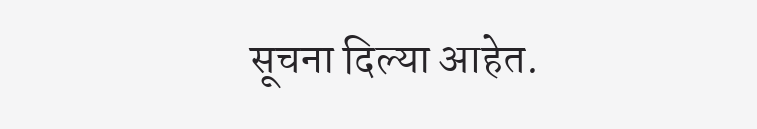सूचना दिल्या आहेत.